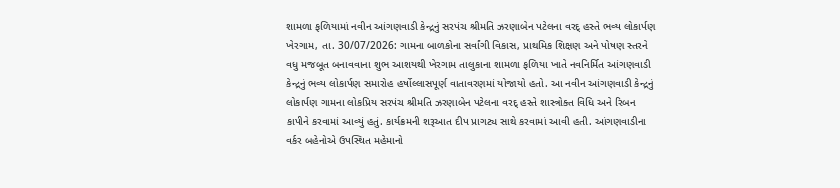શામળા ફળિયામાં નવીન આંગણવાડી કેન્દ્રનું સરપંચ શ્રીમતિ ઝરણાબેન પટેલના વરદ્ હસ્તે ભવ્ય લોકાર્પણ ખેરગામ, તા. 30/07/2026: ગામના બાળકોના સર્વાંગી વિકાસ, પ્રાથમિક શિક્ષણ અને પોષણ સ્તરને વધુ મજબૂત બનાવવાના શુભ આશયથી ખેરગામ તાલુકાના શામળા ફળિયા ખાતે નવનિર્મિત આંગણવાડી કેન્દ્રનું ભવ્ય લોકાર્પણ સમારોહ હર્ષોલ્લાસપૂર્ણ વાતાવરણમાં યોજાયો હતો. આ નવીન આંગણવાડી કેન્દ્રનું લોકાર્પણ ગામના લોકપ્રિય સરપંચ શ્રીમતિ ઝરણાબેન પટેલના વરદ્ હસ્તે શાસ્ત્રોક્ત વિધિ અને રિબન કાપીને કરવામાં આવ્યું હતું. કાર્યક્રમની શરૂઆત દીપ પ્રાગટ્ય સાથે કરવામાં આવી હતી. આંગણવાડીના વર્કર બહેનોએ ઉપસ્થિત મહેમાનો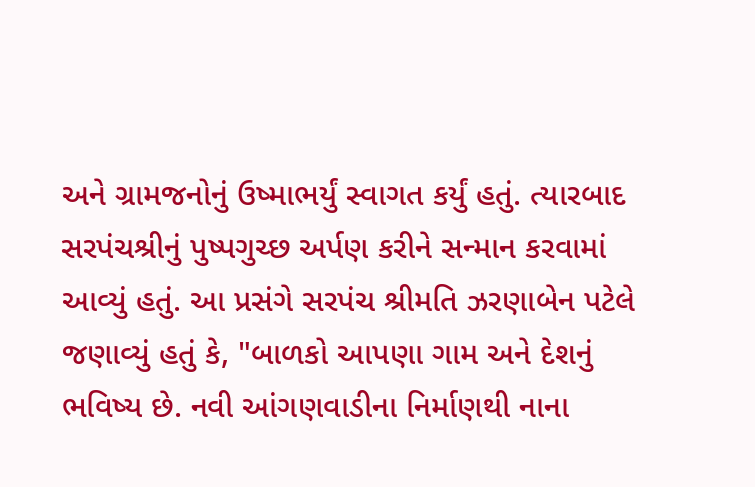અને ગ્રામજનોનું ઉષ્માભર્યું સ્વાગત કર્યું હતું. ત્યારબાદ સરપંચશ્રીનું પુષ્પગુચ્છ અર્પણ કરીને સન્માન કરવામાં આવ્યું હતું. આ પ્રસંગે સરપંચ શ્રીમતિ ઝરણાબેન પટેલે જણાવ્યું હતું કે, "બાળકો આપણા ગામ અને દેશનું ભવિષ્ય છે. નવી આંગણવાડીના નિર્માણથી નાના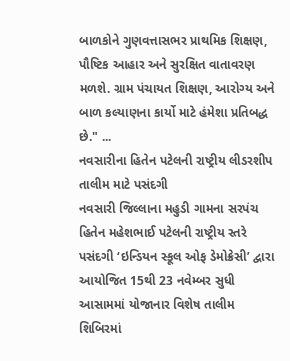બાળકોને ગુણવત્તાસભર પ્રાથમિક શિક્ષણ, પૌષ્ટિક આહાર અને સુરક્ષિત વાતાવરણ મળશે. ગ્રામ પંચાયત શિક્ષણ, આરોગ્ય અને બાળ કલ્યાણના કાર્યો માટે હંમેશા પ્રતિબદ્ધ છે." ...
નવસારીના હિતેન પટેલની રાષ્ટ્રીય લીડરશીપ તાલીમ માટે પસંદગી
નવસારી જિલ્લાના મહુડી ગામના સરપંચ હિતેન મહેશભાઈ પટેલની રાષ્ટ્રીય સ્તરે પસંદગી ‘ઇન્ડિયન સ્કૂલ ઓફ ડેમોક્રેસી’ દ્વારા આયોજિત 15થી 23 નવેમ્બર સુધી આસામમાં યોજાનાર વિશેષ તાલીમ શિબિરમાં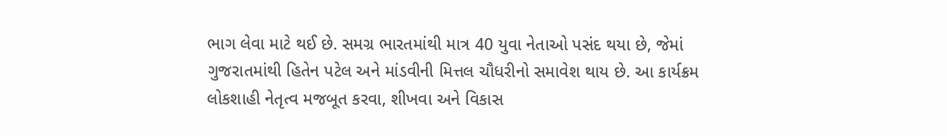ભાગ લેવા માટે થઈ છે. સમગ્ર ભારતમાંથી માત્ર 40 યુવા નેતાઓ પસંદ થયા છે, જેમાં ગુજરાતમાંથી હિતેન પટેલ અને માંડવીની મિત્તલ ચૌધરીનો સમાવેશ થાય છે. આ કાર્યક્રમ લોકશાહી નેતૃત્વ મજબૂત કરવા, શીખવા અને વિકાસ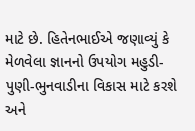માટે છે. હિતેનભાઈએ જણાવ્યું કે મેળવેલા જ્ઞાનનો ઉપયોગ મહુડી-પુણી-ભુનવાડીના વિકાસ માટે કરશે અને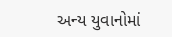અન્ય યુવાનોમાં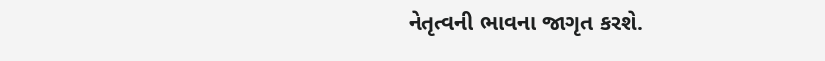નેતૃત્વની ભાવના જાગૃત કરશે.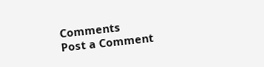Comments
Post a Comment